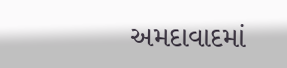અમદાવાદમાં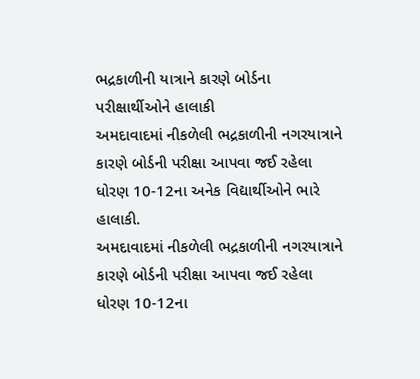ભદ્રકાળીની યાત્રાને કારણે બોર્ડના પરીક્ષાર્થીઓને હાલાકી
અમદાવાદમાં નીકળેલી ભદ્રકાળીની નગરયાત્રાને કારણે બોર્ડની પરીક્ષા આપવા જઈ રહેલા ધોરણ 10-12ના અનેક વિદ્યાર્થીઓને ભારે હાલાકી.
અમદાવાદમાં નીકળેલી ભદ્રકાળીની નગરયાત્રાને કારણે બોર્ડની પરીક્ષા આપવા જઈ રહેલા ધોરણ 10-12ના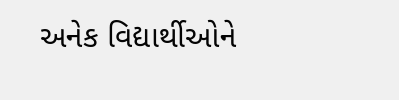અનેક વિદ્યાર્થીઓને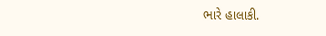ભારે હાલાકી.